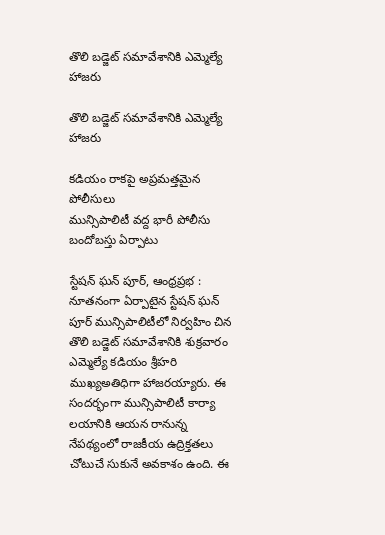తొలి బడ్జెట్ సమావేశానికి ఎమ్మెల్యే హాజరు

తొలి బడ్జెట్ సమావేశానికి ఎమ్మెల్యే హాజరు

కడియం రాకపై అప్రమత్తమైన పోలీసులు
మున్సిపాలిటీ వద్ద భారీ పోలీసు బందోబస్తు ఏర్పాటు

స్టేషన్ ఘన్ పూర్, ఆంధ్రప్రభ : నూతనంగా ఏర్పాటైన స్టేషన్ ఘన్ పూర్ మున్సిపాలిటీలో నిర్వహిం చిన తొలి బడ్జెట్ సమావేశానికి శుక్రవారం ఎమ్మెల్యే కడియం శ్రీహరి ముఖ్యఅతిధిగా హాజరయ్యారు. ఈ సందర్భంగా మున్సిపాలిటీ కార్యా లయానికి ఆయన రానున్న నేపథ్యంలో రాజకీయ ఉద్రిక్తతలు చోటుచే సుకునే అవకాశం ఉంది. ఈ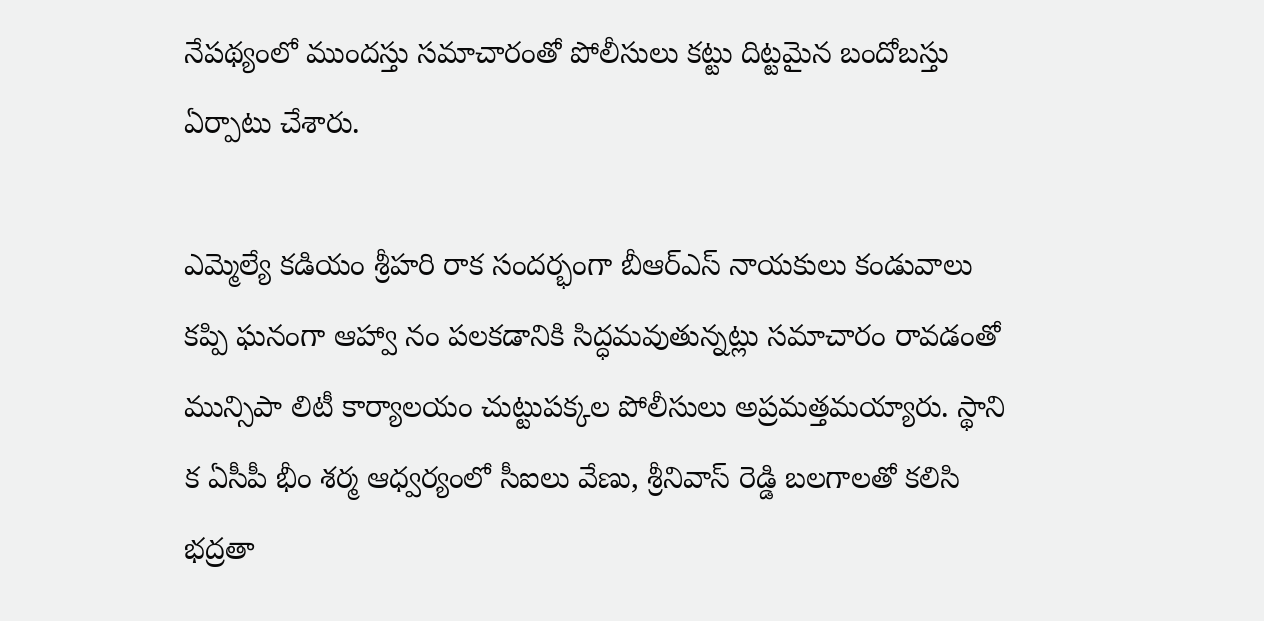నేపథ్యంలో ముందస్తు సమాచారంతో పోలీసులు కట్టు దిట్టమైన బందోబస్తు ఏర్పాటు చేశారు.

ఎమ్మెల్యే కడియం శ్రీహరి రాక సందర్భంగా బీఆర్ఎస్ నాయకులు కండువాలు కప్పి ఘనంగా ఆహ్వా నం పలకడానికి సిద్ధమవుతున్నట్లు సమాచారం రావడంతో మున్సిపా లిటీ కార్యాలయం చుట్టుపక్కల పోలీసులు అప్రమత్తమయ్యారు. స్థాని క ఏసీపీ భీం శర్మ ఆధ్వర్యంలో సీఐలు వేణు, శ్రీనివాస్ రెడ్డి బలగాలతో కలిసి భద్రతా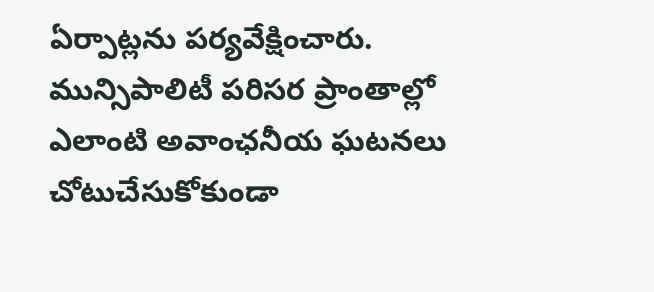ఏర్పాట్లను పర్యవేక్షించారు. మున్సిపాలిటీ పరిసర ప్రాంతాల్లో ఎలాంటి అవాంఛనీయ ఘటనలు చోటుచేసుకోకుండా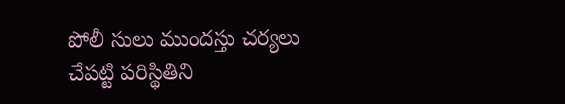పోలీ సులు ముందస్తు చర్యలు చేపట్టి పరిస్థితిని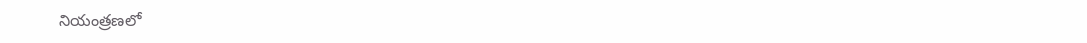నియంత్రణలో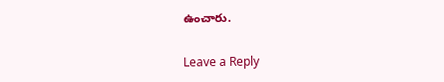ఉంచారు.

Leave a Reply